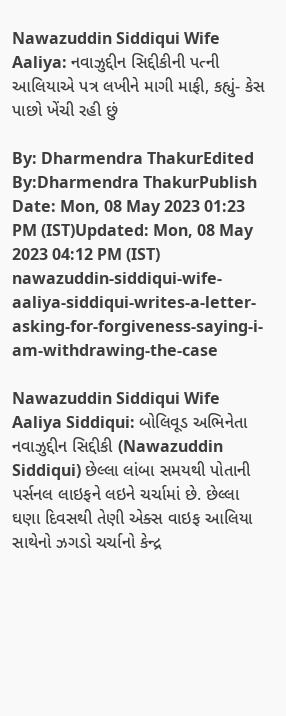Nawazuddin Siddiqui Wife Aaliya: નવાઝુદ્દીન સિદ્દીકીની પત્ની આલિયાએ પત્ર લખીને માગી માફી, કહ્યું- કેસ પાછો ખેંચી રહી છું

By: Dharmendra ThakurEdited By:Dharmendra ThakurPublish Date: Mon, 08 May 2023 01:23 PM (IST)Updated: Mon, 08 May 2023 04:12 PM (IST)
nawazuddin-siddiqui-wife-aaliya-siddiqui-writes-a-letter-asking-for-forgiveness-saying-i-am-withdrawing-the-case

Nawazuddin Siddiqui Wife Aaliya Siddiqui: બોલિવૂડ અભિનેતા નવાઝુદ્દીન સિદ્દીકી (Nawazuddin Siddiqui) છેલ્લા લાંબા સમયથી પોતાની પર્સનલ લાઇફને લઇને ચર્ચામાં છે. છેલ્લા ઘણા દિવસથી તેણી એક્સ વાઇફ આલિયા સાથેનો ઝગડો ચર્ચાનો કેન્દ્ર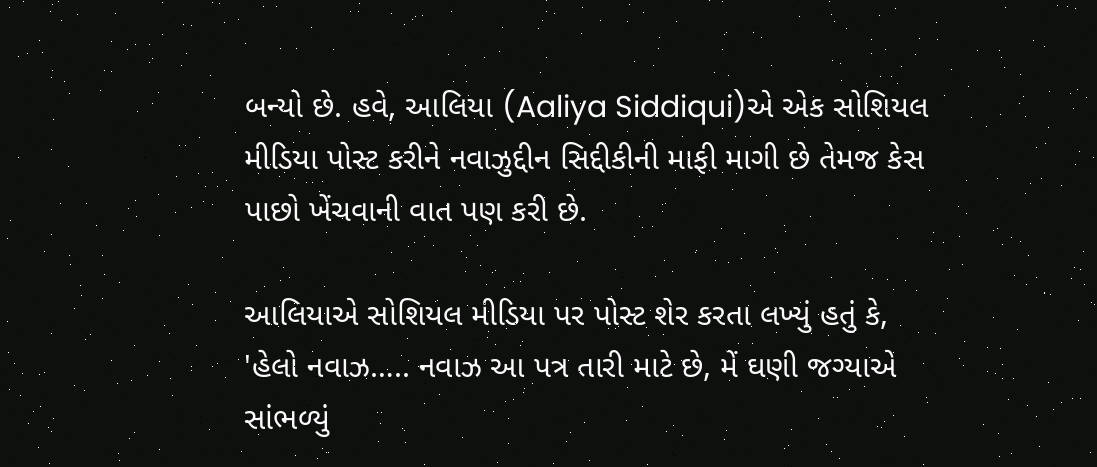બન્યો છે. હવે, આલિયા (Aaliya Siddiqui)એ એક સોશિયલ મીડિયા પોસ્ટ કરીને નવાઝુદ્દીન સિદ્દીકીની માફી માગી છે તેમજ કેસ પાછો ખેંચવાની વાત પણ કરી છે.

આલિયાએ સોશિયલ મીડિયા પર પોસ્ટ શેર કરતા લખ્યું હતું કે, 'હેલો નવાઝ….. નવાઝ આ પત્ર તારી માટે છે, મેં ઘણી જગ્યાએ સાંભળ્યું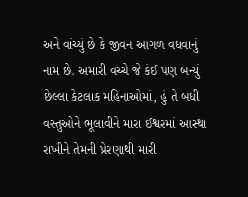અને વાંચ્યું છે કે જીવન આગળ વધવાનું નામ છે. અમારી વચ્ચે જે કંઈ પણ બન્યું છેલ્લા કેટલાક મહિનાઓમાં, હું તે બધી વસ્તુઓને ભૂલાવીને મારા ઈશ્વરમાં આસ્થા રાખીને તેમની પ્રેરણાથી મારી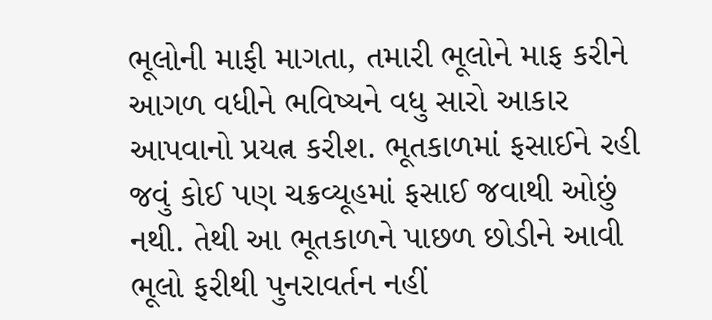ભૂલોની માફી માગતા, તમારી ભૂલોને માફ કરીને આગળ વધીને ભવિષ્યને વધુ સારો આકાર આપવાનો પ્રયત્ન કરીશ. ભૂતકાળમાં ફસાઈને રહી જવું કોઈ પણ ચક્રવ્યૂહમાં ફસાઈ જવાથી ઓછું નથી. તેથી આ ભૂતકાળને પાછળ છોડીને આવી ભૂલો ફરીથી પુનરાવર્તન નહીં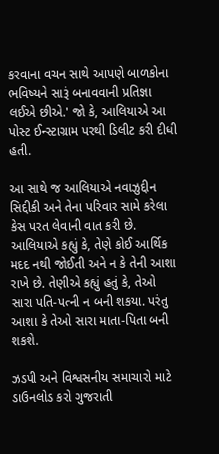કરવાના વચન સાથે આપણે બાળકોના ભવિષ્યને સારૂં બનાવવાની પ્રતિજ્ઞા લઈએ છીએ.' જો કે, આલિયાએ આ પોસ્ટ ઈન્સ્ટાગ્રામ પરથી ડિલીટ કરી દીધી હતી.

આ સાથે જ આલિયાએ નવાઝુદ્દીન સિદ્દીકી અને તેના પરિવાર સામે કરેલા કેસ પરત લેવાની વાત કરી છે. આલિયાએ કહ્યું કે, તેણે કોઈ આર્થિક મદદ નથી જોઈતી અને ન કે તેની આશા રાખે છે. તેણીએ કહ્યું હતું કે, તેઓ સારા પતિ-પત્ની ન બની શકયા. પરંતુ આશા કે તેઓ સારા માતા-પિતા બની શકશે.

ઝડપી અને વિશ્વસનીય સમાચારો માટે ડાઉનલોડ કરો ગુજરાતી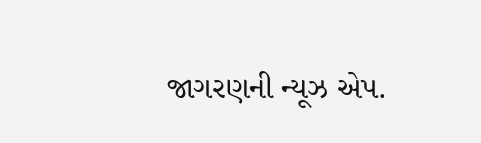જાગરણની ન્યૂઝ એપ.